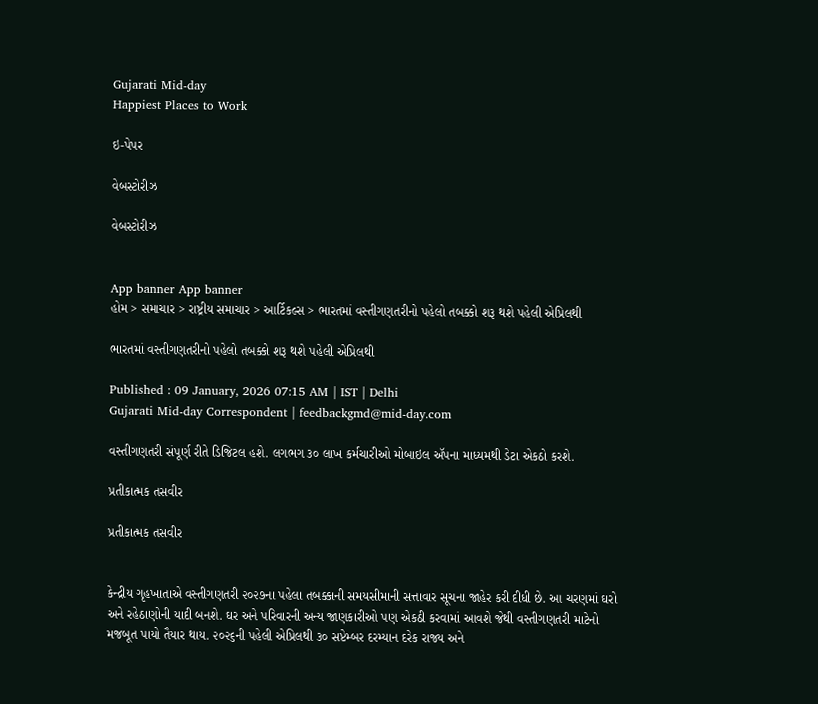Gujarati Mid-day
Happiest Places to Work

ઇ-પેપર

વેબસ્ટોરીઝ

વેબસ્ટોરીઝ


App banner App banner
હોમ > સમાચાર > રાષ્ટ્રીય સમાચાર > આર્ટિકલ્સ > ભારતમાં વસ્તીગણતરીનો પહેલો તબક્કો શરૂ થશે પહેલી એપ્રિલથી

ભારતમાં વસ્તીગણતરીનો પહેલો તબક્કો શરૂ થશે પહેલી એપ્રિલથી

Published : 09 January, 2026 07:15 AM | IST | Delhi
Gujarati Mid-day Correspondent | feedbackgmd@mid-day.com

વસ્તીગણતરી સંપૂર્ણ રીતે ડિજિટલ હશે. લગભગ ૩૦ લાખ કર્મચારીઓ મોબાઇલ ઍપના માધ્યમથી ડેટા એકઠો કરશે.

પ્રતીકાત્મક તસવીર

પ્રતીકાત્મક તસવીર


કેન્દ્રીય ગૃહખાતાએ વસ્તીગણતરી ૨૦૨૭ના પહેલા તબક્કાની સમયસીમાની સત્તાવાર સૂચના જાહેર કરી દીધી છે. આ ચરણમાં ઘરો અને રહેઠાણોની યાદી બનશે. ઘર અને પરિવારની અન્ય જાણકારીઓ પણ એકઠી કરવામાં આવશે જેથી વસ્તીગણતરી માટેનો મજબૂત પાયો તૈયાર થાય. ૨૦૨૬ની પહેલી એપ્રિલથી ૩૦ સપ્ટેમ્બર દરમ્યાન દરેક રાજ્ય અને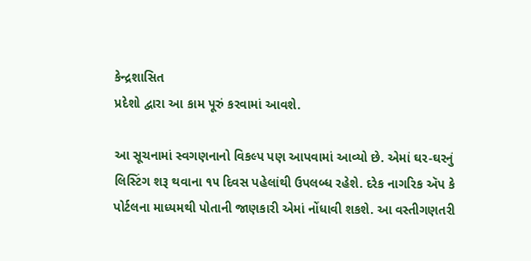કેન્દ્રશાસિત
પ્રદેશો દ્વારા આ કામ પૂરું કરવામાં આવશે.

આ સૂચનામાં સ્વગણનાનો વિકલ્પ પણ આપવામાં આવ્યો છે. એમાં ઘર-ઘરનું લિસ્ટિંગ શરૂ થવાના ૧૫ દિવસ પહેલાંથી ઉપલબ્ધ રહેશે. દરેક નાગરિક ઍપ કે પોર્ટલના માધ્યમથી પોતાની જાણકારી એમાં નોંધાવી શકશે. આ વસ્તીગણતરી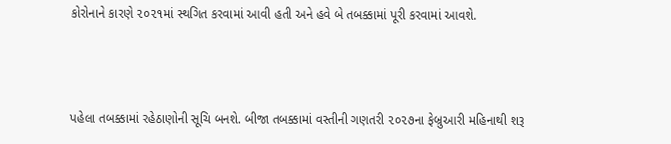કોરોનાને કારણે ૨૦૨૧માં સ્થગિત કરવામાં આવી હતી અને હવે બે તબક્કામાં પૂરી કરવામાં આવશે.



પહેલા તબક્કામાં રહેઠાણોની સૂચિ બનશે. બીજા તબક્કામાં વસ્તીની ગણતરી ૨૦૨૭ના ફેબ્રુઆરી મહિનાથી શરૂ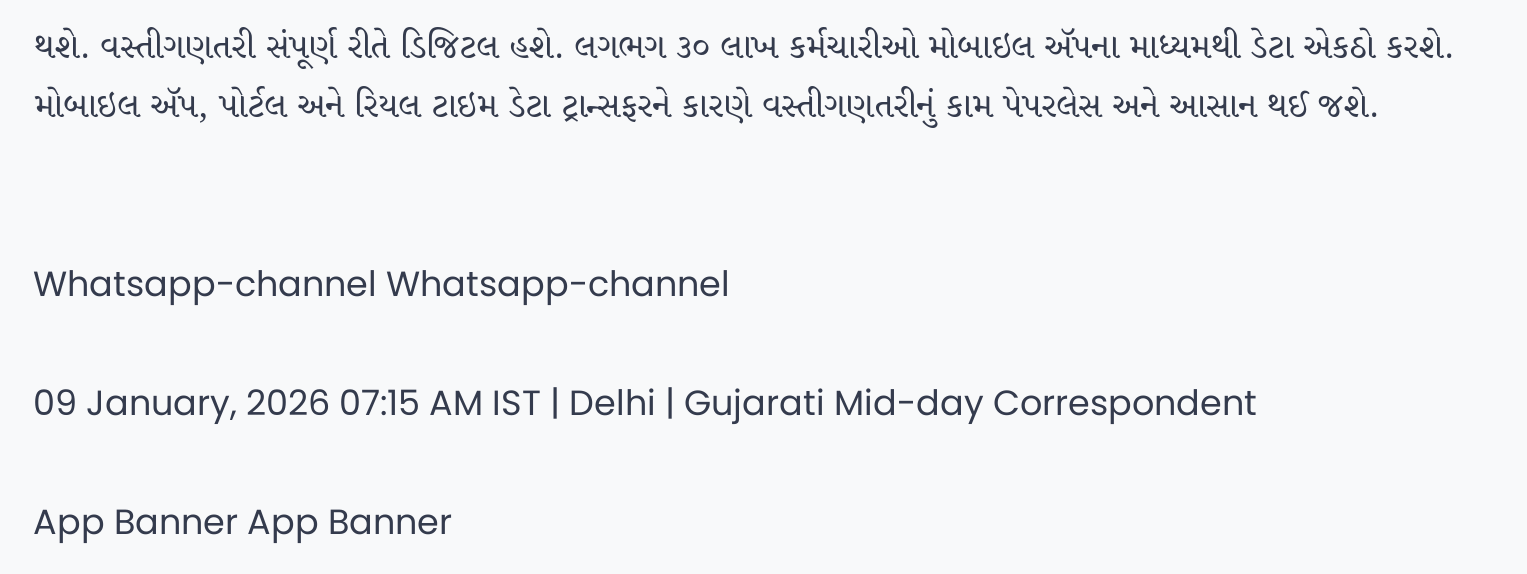થશે. વસ્તીગણતરી સંપૂર્ણ રીતે ડિજિટલ હશે. લગભગ ૩૦ લાખ કર્મચારીઓ મોબાઇલ ઍપના માધ્યમથી ડેટા એકઠો કરશે. મોબાઇલ ઍપ, પોર્ટલ અને રિયલ ટાઇમ ડેટા ટ્રાન્સફરને કારણે વસ્તીગણતરીનું કામ પેપરલેસ અને આસાન થઈ જશે.


Whatsapp-channel Whatsapp-channel

09 January, 2026 07:15 AM IST | Delhi | Gujarati Mid-day Correspondent

App Banner App Banner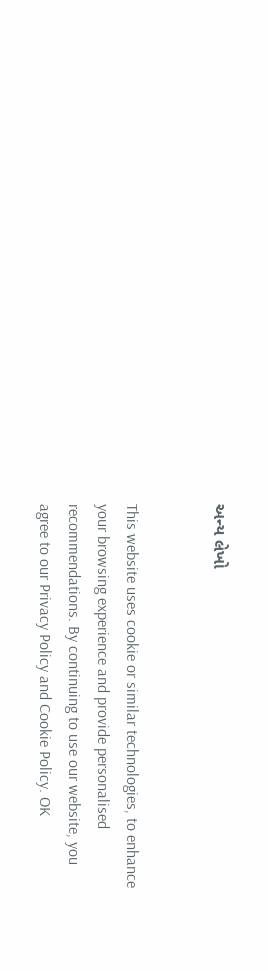અન્ય લેખો


This website uses cookie or similar technologies, to enhance your browsing experience and provide personalised recommendations. By continuing to use our website, you agree to our Privacy Policy and Cookie Policy. OK